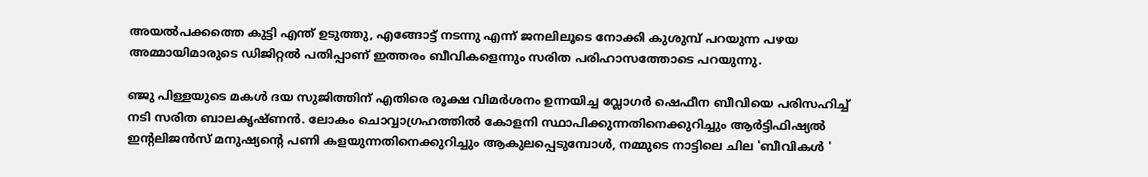അയൽപക്കത്തെ കുട്ടി എന്ത് ഉടുത്തു, എങ്ങോട്ട് നടന്നു എന്ന് ജനലിലൂടെ നോക്കി കുശുമ്പ് പറയുന്ന പഴയ അമ്മായിമാരുടെ ഡിജിറ്റൽ പതിപ്പാണ് ഇത്തരം ബീവികളെന്നും സരിത പരിഹാസത്തോടെ പറയുന്നു.

ഞ്ജു പിള്ളയുടെ മകൾ ദയ സുജിത്തിന് എതിരെ രൂക്ഷ വിമർശനം ഉന്നയിച്ച വ്ലോഗർ ഷെഫീന ബീവിയെ പരിസഹിച്ച് നടി സരിത ബാലകൃഷ്ണൻ. ലോകം ചൊവ്വാഗ്രഹത്തിൽ കോളനി സ്ഥാപിക്കുന്നതിനെക്കുറിച്ചും ആർട്ടിഫിഷ്യൽ ഇന്റലിജൻസ് മനുഷ്യന്റെ പണി കളയുന്നതിനെക്കുറിച്ചും ആകുലപ്പെടുമ്പോൾ, നമ്മുടെ നാട്ടിലെ ചില 'ബീവികൾ '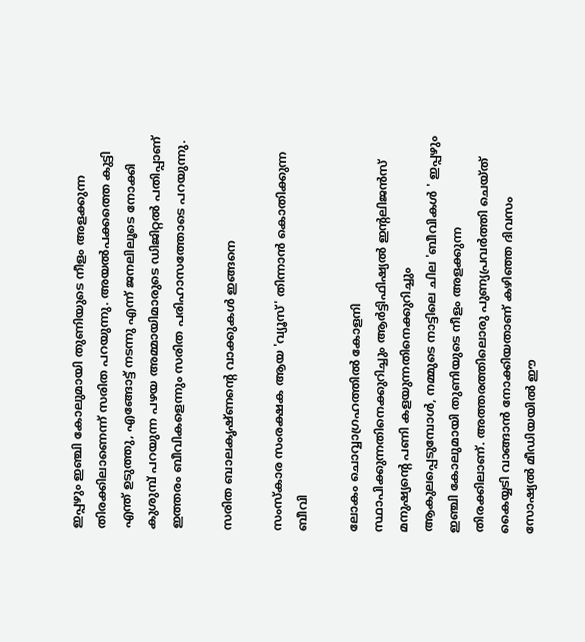ഇപ്പഴും ഇഞ്ചി കോലുമായി തുണിയുടെ നീളം അളക്കുന്ന തിരക്കിലാണെന്ന് സരിത പറയുന്നു. അയൽപക്കത്തെ കുട്ടി എന്ത് ഉടുത്തു, എങ്ങോട്ട് നടന്നു എന്ന് ജനലിലൂടെ നോക്കി കുശുമ്പ് പറയുന്ന പഴയ അമ്മായിമാരുടെ ഡിജിറ്റൽ പതിപ്പാണ് ഇത്തരം ബീവികളെന്നും സരിത പരിഹാസത്തോടെ പറയുന്നു.

സരിത ബാലകൃഷ്ണന്റെ വാക്കുകൾ ഇങ്ങനെ

സംസ്കാര സംരക്ഷക ആയ 'വ്യൂസ്' തിന്നാൻ കൊതിക്കുന്ന ബീവി

ലോകം ചൊവ്വാഗ്രഹത്തിൽ കോളനി സ്ഥാപിക്കുന്നതിനെക്കുറിച്ചും ആർട്ടിഫിഷ്യൽ ഇന്റലിജൻസ് മനുഷ്യന്റെ പണി കളയുന്നതിനെക്കുറിച്ചും ആകുലപ്പെടുമ്പോൾ, നമ്മുടെ നാട്ടിലെ ചില 'ബീവികൾ ' ഇപ്പഴും ഇഞ്ചി കോലുമായി തുണിയുടെ നീളം അളക്കുന്ന തിരക്കിലാണ്. അത്തരത്തിലൊരു പുണ്യപ്രവർത്തി ചെയ്ത് കൈയ്യടി വാങ്ങാൻ നോക്കിയതാണ് കഴിഞ്ഞ ദിവസം സോഷ്യൽ മീഡിയയിൽ ഈ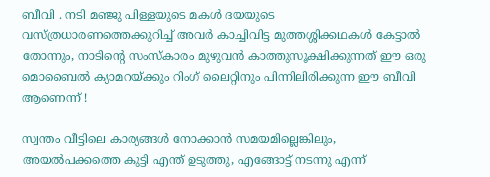ബീവി . നടി മഞ്ജു പിള്ളയുടെ മകൾ ദയയുടെ വസ്ത്രധാരണത്തെക്കുറിച്ച് അവർ കാച്ചിവിട്ട മുത്തശ്ശിക്കഥകൾ കേട്ടാൽ തോന്നും, നാടിന്റെ സംസ്കാരം മുഴുവൻ കാത്തുസൂക്ഷിക്കുന്നത് ഈ ഒരു മൊബൈൽ ക്യാമറയ്ക്കും റിംഗ് ലൈറ്റിനും പിന്നിലിരിക്കുന്ന ഈ ബീവി ആണെന്ന് !

സ്വന്തം വീട്ടിലെ കാര്യങ്ങൾ നോക്കാൻ സമയമില്ലെങ്കിലും, അയൽപക്കത്തെ കുട്ടി എന്ത് ഉടുത്തു, എങ്ങോട്ട് നടന്നു എന്ന്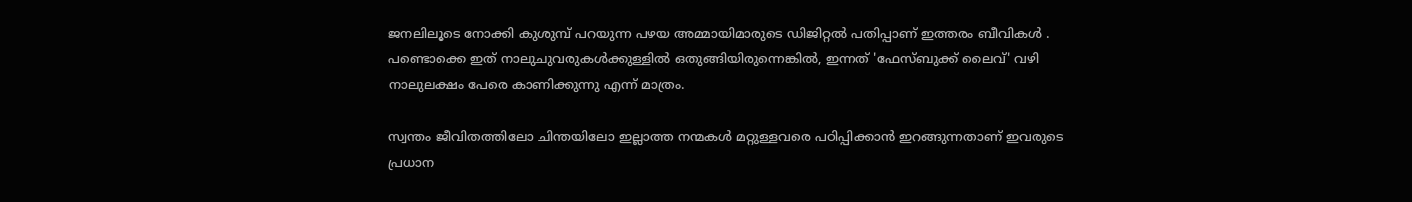ജനലിലൂടെ നോക്കി കുശുമ്പ് പറയുന്ന പഴയ അമ്മായിമാരുടെ ഡിജിറ്റൽ പതിപ്പാണ് ഇത്തരം ബീവികൾ . പണ്ടൊക്കെ ഇത് നാലുചുവരുകൾക്കുള്ളിൽ ഒതുങ്ങിയിരുന്നെങ്കിൽ, ഇന്നത് 'ഫേസ്ബുക്ക് ലൈവ്' വഴി നാലുലക്ഷം പേരെ കാണിക്കുന്നു എന്ന് മാത്രം.

സ്വന്തം ജീവിതത്തിലോ ചിന്തയിലോ ഇല്ലാത്ത നന്മകൾ മറ്റുള്ളവരെ പഠിപ്പിക്കാൻ ഇറങ്ങുന്നതാണ് ഇവരുടെ പ്രധാന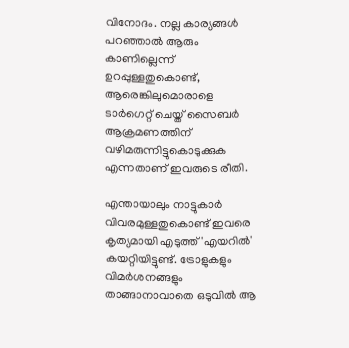വിനോദം. നല്ല കാര്യങ്ങൾ പറഞ്ഞാൽ ആരും കാണില്ലെന്ന് ഉറപ്പുള്ളതുകൊണ്ട്, ആരെങ്കിലുമൊരാളെ ടാർഗെറ്റ് ചെയ്ത് സൈബർ ആക്രമണത്തിന് വഴിമരുന്നിട്ടുകൊടുക്കുക എന്നതാണ് ഇവരുടെ രീതി.

എന്തായാലും നാട്ടുകാർ വിവരമുള്ളതുകൊണ്ട് ഇവരെ കൃത്യമായി എടുത്ത് 'എയറിൽ' കയറ്റിയിട്ടുണ്ട്. ട്രോളുകളും വിമർശനങ്ങളും താങ്ങാനാവാതെ ഒടുവിൽ ആ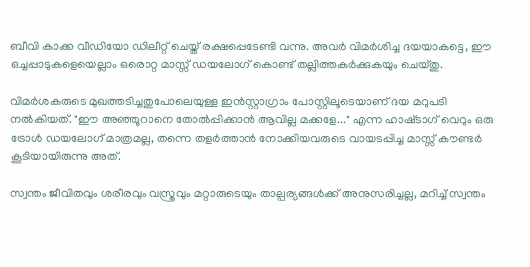ബീവി കാക്ക വീഡിയോ ഡിലീറ്റ് ചെയ്ത് രക്ഷപ്പെടേണ്ടി വന്നു. അവർ വിമർശിച്ച ദയയാകട്ടെ, ഈ ഒച്ചപ്പാടുകളെയെല്ലാം ഒരൊറ്റ മാസ്സ് ഡയലോഗ് കൊണ്ട് തല്ലിത്തകർക്കുകയും ചെയ്തു.

വിമർശകരുടെ മുഖത്തടിച്ചതുപോലെയുള്ള ഇൻസ്റ്റാഗ്രാം പോസ്റ്റിലൂടെയാണ് ദയ മറുപടി നൽകിയത്. "ഈ അഞ്ഞൂറാനെ തോൽപ്പിക്കാൻ ആവില്ല മക്കളേ..." എന്ന ഹാഷ്‌ടാഗ് വെറും ഒരു ട്രോൾ ഡയലോഗ് മാത്രമല്ല, തന്നെ തളർത്താൻ നോക്കിയവരുടെ വായടപ്പിച്ച മാസ്സ് കൗണ്ടർ കൂടിയായിരുന്നു അത്.

സ്വന്തം ജീവിതവും ശരീരവും വസ്ത്രവും മറ്റാരുടെയും താല്പര്യങ്ങൾക്ക് അനുസരിച്ചല്ല, മറിച്ച് സ്വന്തം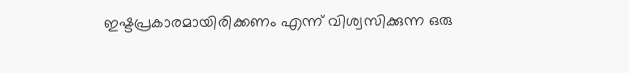ഇഷ്ടപ്രകാരമായിരിക്കണം എന്ന് വിശ്വസിക്കുന്ന ഒരു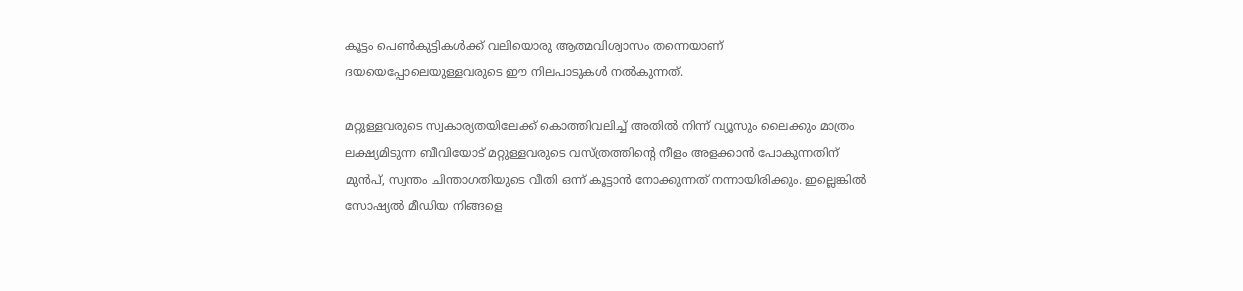കൂട്ടം പെൺകുട്ടികൾക്ക് വലിയൊരു ആത്മവിശ്വാസം തന്നെയാണ് ദയയെപ്പോലെയുള്ളവരുടെ ഈ നിലപാടുകൾ നൽകുന്നത്.

മറ്റുള്ളവരുടെ സ്വകാര്യതയിലേക്ക് കൊത്തിവലിച്ച് അതിൽ നിന്ന് വ്യൂസും ലൈക്കും മാത്രം ലക്ഷ്യമിടുന്ന ബീവിയോട് മറ്റുള്ളവരുടെ വസ്ത്രത്തിന്റെ നീളം അളക്കാൻ പോകുന്നതിന് മുൻപ്, സ്വന്തം ചിന്താഗതിയുടെ വീതി ഒന്ന് കൂട്ടാൻ നോക്കുന്നത് നന്നായിരിക്കും. ഇല്ലെങ്കിൽ സോഷ്യൽ മീഡിയ നിങ്ങളെ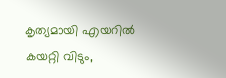കൃത്യമായി എയറിൽ കയറ്റി വിടും,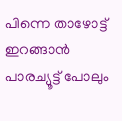പിന്നെ താഴോട്ട് ഇറങ്ങാൻ പാരച്യൂട്ട് പോലും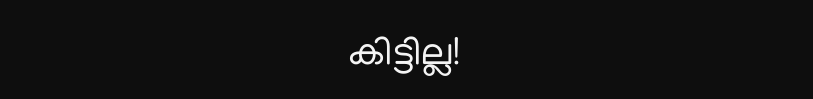കിട്ടില്ല!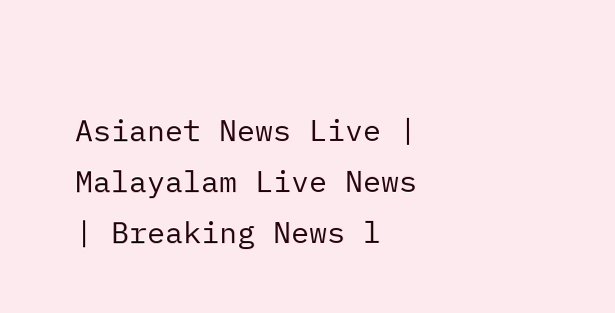Asianet News Live | Malayalam Live News | Breaking News l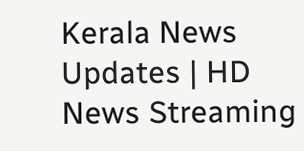Kerala News Updates | HD News Streaming